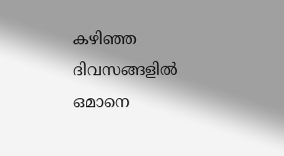കഴിഞ്ഞ ദിവസങ്ങളിൽ ഒമാനെ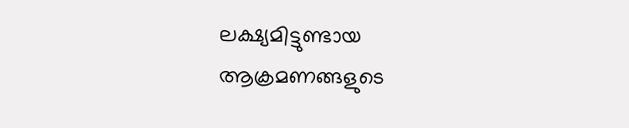ലക്ഷ്യമിട്ടുണ്ടായ ആക്രമണങ്ങളുടെ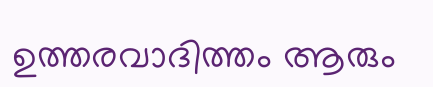ഉത്തരവാദിത്തം ആരും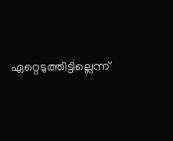ഏറ്റെടുത്തിട്ടില്ലെന്ന്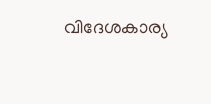വിദേശകാര്യ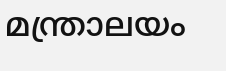മന്ത്രാലയം